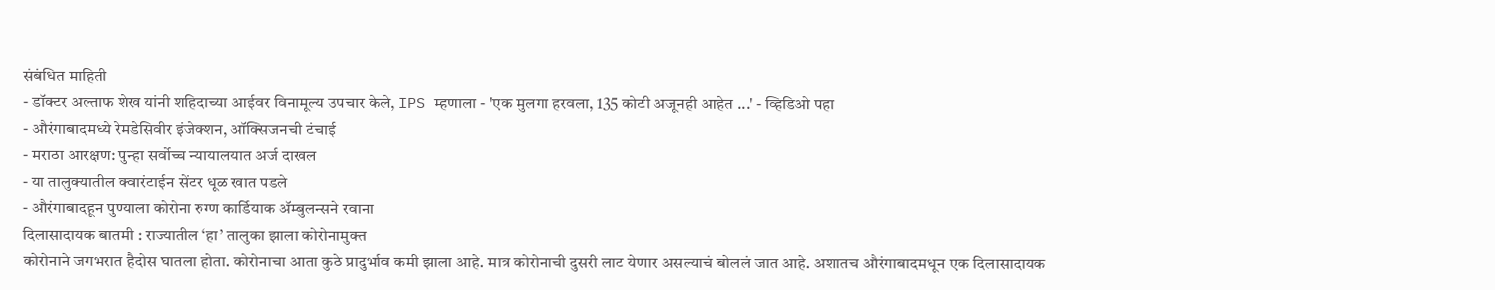संबंधित माहिती
- डॉक्टर अल्ताफ शेख यांनी शहिदाच्या आईवर विनामूल्य उपचार केले, IPS म्हणाला - 'एक मुलगा हरवला, 135 कोटी अजूनही आहेत ...' - व्हिडिओ पहा
- औरंगाबादमध्ये रेमडेसिवीर इंजेक्शन, ऑक्सिजनची टंचाई
- मराठा आरक्षण: पुन्हा सर्वोच्च न्यायालयात अर्ज दाखल
- या तालुक्यातील क्वारंटाईन सेंटर धूळ खात पडले
- औरंगाबादहून पुण्याला कोरोना रुग्ण कार्डियाक ॲम्बुलन्सने रवाना
दिलासादायक बातमी : राज्यातील ‘हा’ तालुका झाला कोरोनामुक्त
कोरोनाने जगभरात हैदोस घातला होता. कोरोनाचा आता कुठे प्रादुर्भाव कमी झाला आहे. मात्र कोरोनाची दुसरी लाट येणार असल्याचं बोललं जात आहे. अशातच औरंगाबादमधून एक दिलासादायक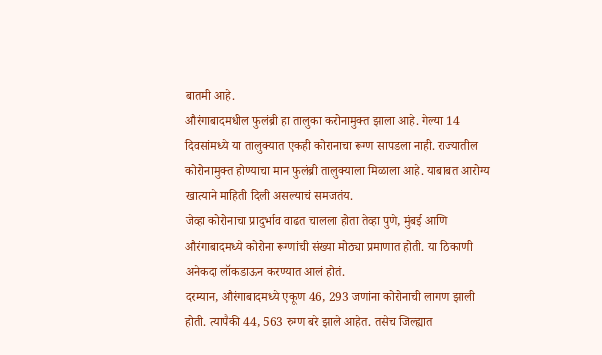बातमी आहे.
औरंगाबादमधील फुलंब्री हा तालुका करोनामुक्त झाला आहे. गेल्या 14 दिवसांमध्ये या तालुक्यात एकही कोरानाचा रूग्ण सापडला नाही. राज्यातील कोरोनामुक्त होण्याचा मान फुलंब्री तालुक्याला मिळाला आहे. याबाबत आरोग्य खात्याने माहिती दिली असल्याचं समजतंय.
जेव्हा कोरोनाचा प्रादुर्भाव वाढत चालला होता तेव्हा पुणे, मुंबई आणि औरंगाबादमध्ये कोरोना रूग्णांची संख्या मोठ्या प्रमाणात होती. या ठिकाणी अनेकदा लॉकडाऊन करण्यात आलं होतं.
दरम्यान, औरंगाबादमध्ये एकूण 46, 293 जणांना कोरोनाची लागण झाली होती. त्यापैकी 44, 563 रुग्ण बरे झाले आहेत. तसेच जिल्ह्यात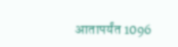आतापर्यंत 1096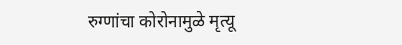रुग्णांचा कोरोनामुळे मृत्यू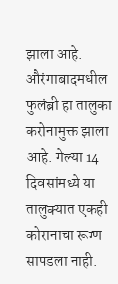झाला आहे.
औरंगाबादमधील फुलंब्री हा तालुका करोनामुक्त झाला आहे. गेल्या 14 दिवसांमध्ये या तालुक्यात एकही कोरानाचा रूग्ण सापडला नाही.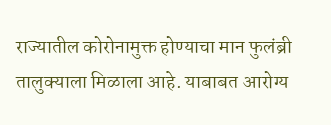राज्यातील कोरोनामुक्त होण्याचा मान फुलंब्री तालुक्याला मिळाला आहे. याबाबत आरोग्य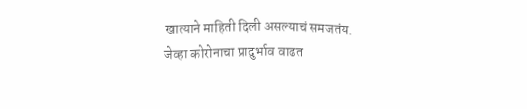खात्याने माहिती दिली असल्याचं समजतंय.
जेव्हा कोरोनाचा प्रादुर्भाव वाढत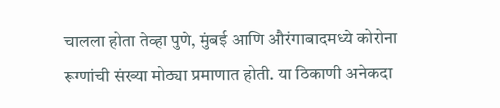चालला होता तेव्हा पुणे, मुंबई आणि औरंगाबादमध्ये कोरोना रूग्णांची संख्या मोठ्या प्रमाणात होती. या ठिकाणी अनेकदा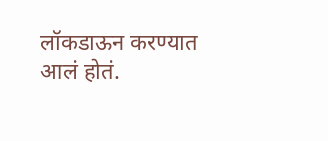लॉकडाऊन करण्यात आलं होतं.